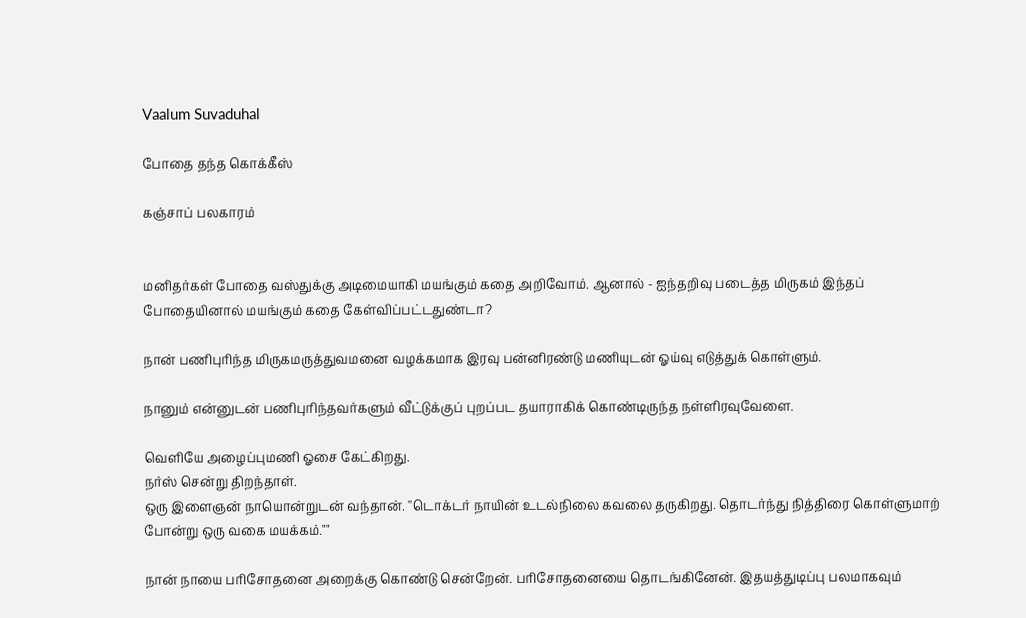Vaalum Suvaduhal

போதை தந்த கொக்கீஸ்

கஞ்சாப் பலகாரம்


மனிதர்கள் போதை வஸ்துக்கு அடிமையாகி மயங்கும் கதை அறிவோம். ஆனால் - ஐந்தறிவு படைத்த மிருகம் இந்தப் போதையினால் மயங்கும் கதை கேள்விப்பட்டதுண்டா?

நான் பணிபுரிந்த மிருகமருத்துவமனை வழக்கமாக இரவு பன்னிரண்டு மணியுடன் ஓய்வு எடுத்துக் கொள்ளும்.

நானும் என்னுடன் பணிபுரிந்தவர்களும் வீட்டுக்குப் புறப்பட தயாராகிக் கொண்டிருந்த நள்ளிரவுவேளை.

வெளியே அழைப்புமணி ஓசை கேட்கிறது.
நர்ஸ் சென்று திறந்தாள்.
ஒரு இளைஞன் நாயொன்றுடன் வந்தான். ''டொக்டர் நாயின் உடல்நிலை கவலை தருகிறது. தொடர்ந்து நித்திரை கொள்ளுமாற் போன்று ஒரு வகை மயக்கம்.""

நான் நாயை பரிசோதனை அறைக்கு கொண்டு சென்றேன். பரிசோதனையை தொடங்கினேன். இதயத்துடிப்பு பலமாகவும்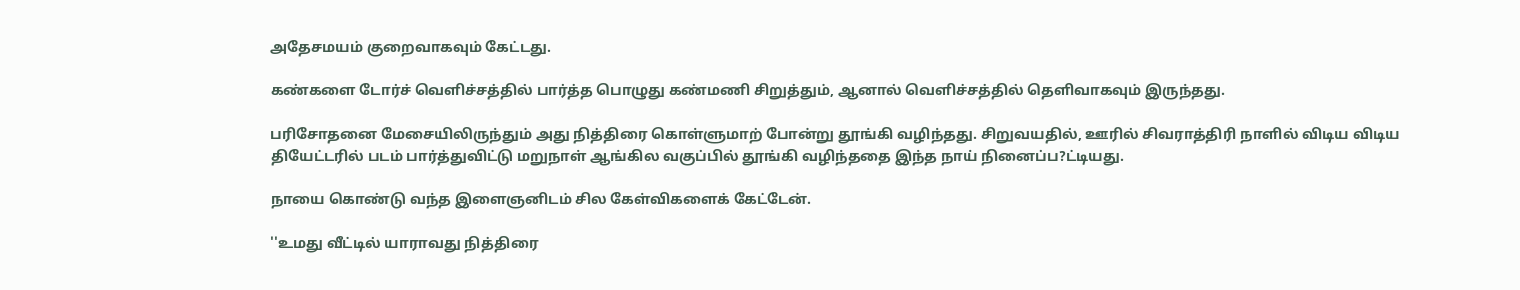அதேசமயம் குறைவாகவும் கேட்டது.

கண்களை டோர்ச் வெளிச்சத்தில் பார்த்த பொழுது கண்மணி சிறுத்தும், ஆனால் வெளிச்சத்தில் தெளிவாகவும் இருந்தது.

பரிசோதனை மேசையிலிருந்தும் அது நித்திரை கொள்ளுமாற் போன்று தூங்கி வழிந்தது. சிறுவயதில், ஊரில் சிவராத்திரி நாளில் விடிய விடிய தியேட்டரில் படம் பார்த்துவிட்டு மறுநாள் ஆங்கில வகுப்பில் தூங்கி வழிந்ததை இந்த நாய் நினைப்ப?ட்டியது.

நாயை கொண்டு வந்த இளைஞனிடம் சில கேள்விகளைக் கேட்டேன்.

''உமது வீட்டில் யாராவது நித்திரை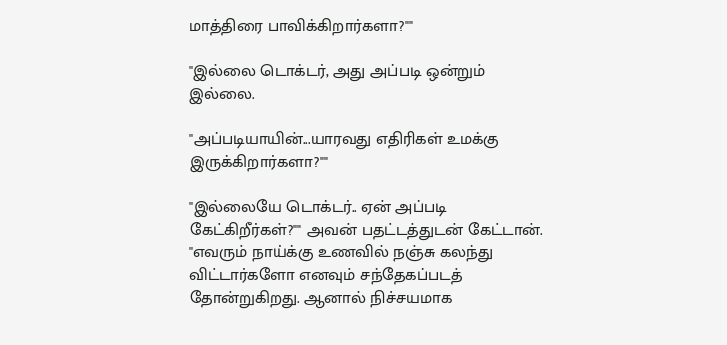மாத்திரை பாவிக்கிறார்களா?""

''இல்லை டொக்டர், அது அப்படி ஒன்றும் இல்லை.

''அப்படியாயின்...யாரவது எதிரிகள் உமக்கு இருக்கிறார்களா?""

''இல்லையே டொக்டர்.. ஏன் அப்படி கேட்கிறீர்கள்?"" அவன் பதட்டத்துடன் கேட்டான்.
''எவரும் நாய்க்கு உணவில் நஞ்சு கலந்து விட்டார்களோ எனவும் சந்தேகப்படத் தோன்றுகிறது. ஆனால் நிச்சயமாக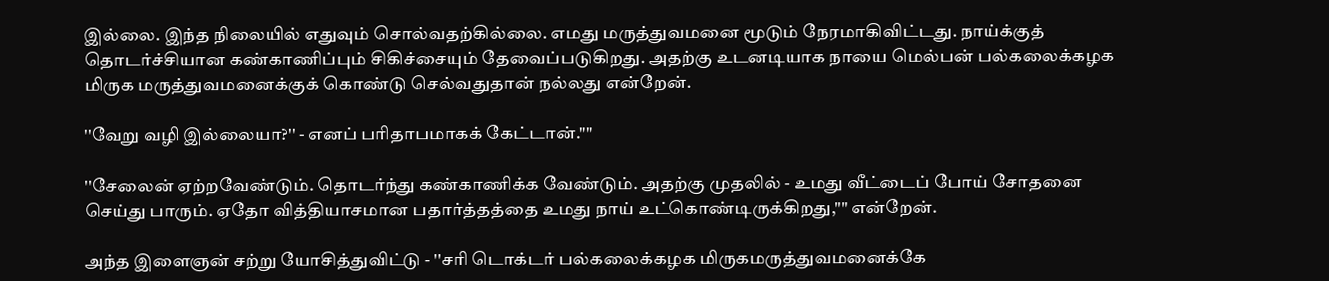இல்லை. இந்த நிலையில் எதுவும் சொல்வதற்கில்லை. எமது மருத்துவமனை மூடும் நேரமாகிவிட்டது. நாய்க்குத் தொடர்ச்சியான கண்காணிப்பும் சிகிச்சையும் தேவைப்படுகிறது. அதற்கு உடனடியாக நாயை மெல்பன் பல்கலைக்கழக மிருக மருத்துவமனைக்குக் கொண்டு செல்வதுதான் நல்லது என்றேன்.

''வேறு வழி இல்லையா?'' - எனப் பரிதாபமாகக் கேட்டான்.""

''சேலைன் ஏற்றவேண்டும். தொடர்ந்து கண்காணிக்க வேண்டும். அதற்கு முதலில் - உமது வீட்டைப் போய் சோதனை செய்து பாரும். ஏதோ வித்தியாசமான பதார்த்தத்தை உமது நாய் உட்கொண்டிருக்கிறது,"" என்றேன்.

அந்த இளைஞன் சற்று யோசித்துவிட்டு - ''சரி டொக்டர் பல்கலைக்கழக மிருகமருத்துவமனைக்கே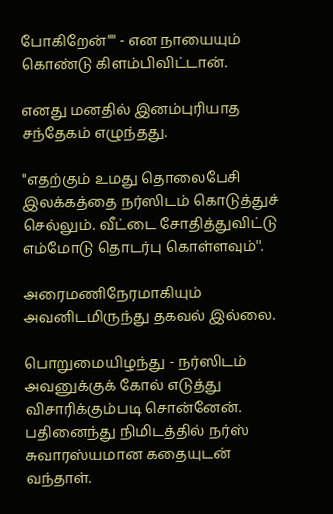போகிறேன்"" - என நாயையும் கொண்டு கிளம்பிவிட்டான்.

எனது மனதில் இனம்புரியாத சந்தேகம் எழுந்தது.

''எதற்கும் உமது தொலைபேசி இலக்கத்தை நர்ஸிடம் கொடுத்துச் செல்லும். வீட்டை சோதித்துவிட்டு எம்மோடு தொடர்பு கொள்ளவும்''.

அரைமணிநேரமாகியும் அவனிடமிருந்து தகவல் இல்லை.

பொறுமையிழந்து - நர்ஸிடம் அவனுக்குக் கோல் எடுத்து விசாரிக்கும்படி சொன்னேன். பதினைந்து நிமிடத்தில் நர்ஸ் சுவாரஸ்யமான கதையுடன் வந்தாள்.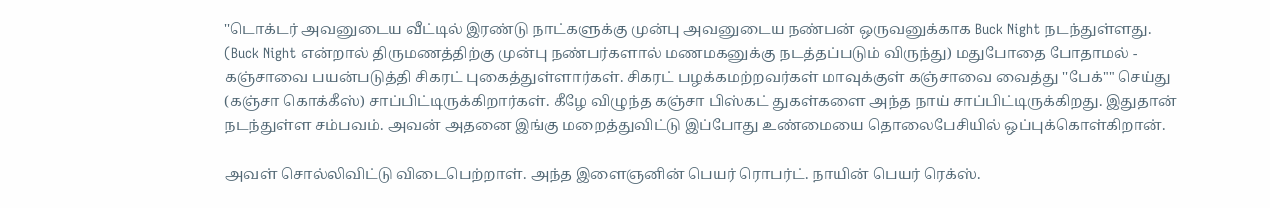''டொக்டர் அவனுடைய வீட்டில் இரண்டு நாட்களுக்கு முன்பு அவனுடைய நண்பன் ஒருவனுக்காக Buck Night நடந்துள்ளது. (Buck Night என்றால் திருமணத்திற்கு முன்பு நண்பர்களால் மணமகனுக்கு நடத்தப்படும் விருந்து) மதுபோதை போதாமல் - கஞ்சாவை பயன்படுத்தி சிகரட் புகைத்துள்ளார்கள். சிகரட் பழக்கமற்றவர்கள் மாவுக்குள் கஞ்சாவை வைத்து ''பேக்"" செய்து (கஞ்சா கொக்கீஸ்) சாப்பிட்டிருக்கிறார்கள். கீழே விழுந்த கஞ்சா பிஸ்கட் துகள்களை அந்த நாய் சாப்பிட்டிருக்கிறது. இதுதான் நடந்துள்ள சம்பவம். அவன் அதனை இங்கு மறைத்துவிட்டு இப்போது உண்மையை தொலைபேசியில் ஒப்புக்கொள்கிறான்.

அவள் சொல்லிவிட்டு விடைபெற்றாள். அந்த இளைஞனின் பெயர் ரொபர்ட். நாயின் பெயர் ரெக்ஸ்.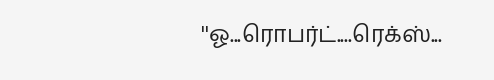''ஓ...ரொபர்ட்....ரெக்ஸ்...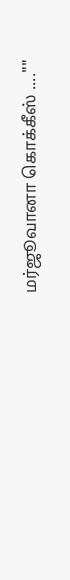மர்ஜூவானா கொக்கீஸ் ....""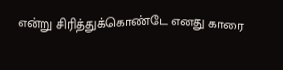என்று சிரித்துக்கொண்டே எனது காரை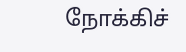நோக்கிச்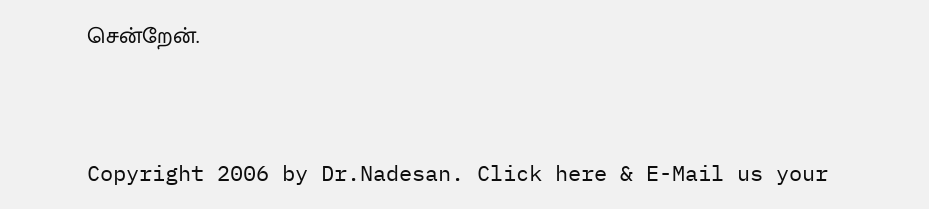சென்றேன்.


Copyright 2006 by Dr.Nadesan. Click here & E-Mail us your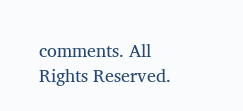comments. All Rights Reserved.